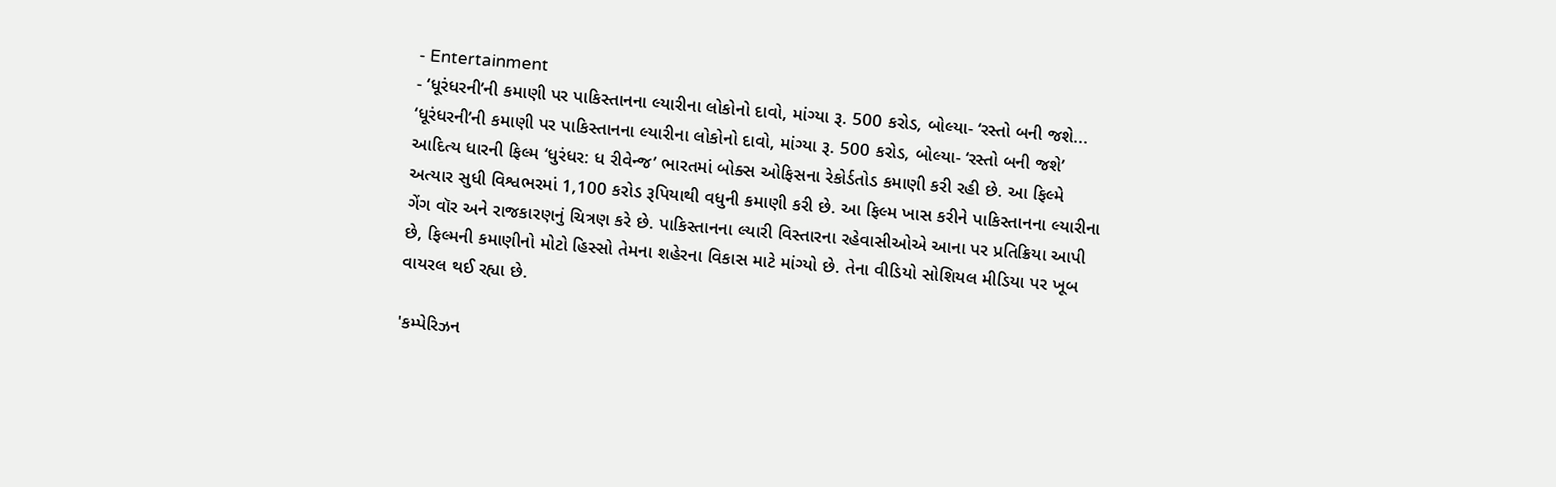- Entertainment
- ‘ધૂરંધરની’ની કમાણી પર પાકિસ્તાનના લ્યારીના લોકોનો દાવો, માંગ્યા રૂ. 500 કરોડ, બોલ્યા- ‘રસ્તો બની જશે...
‘ધૂરંધરની’ની કમાણી પર પાકિસ્તાનના લ્યારીના લોકોનો દાવો, માંગ્યા રૂ. 500 કરોડ, બોલ્યા- ‘રસ્તો બની જશે’
આદિત્ય ધારની ફિલ્મ ‘ધુરંધર: ધ રીવેન્જ’ ભારતમાં બોક્સ ઓફિસના રેકોર્ડતોડ કમાણી કરી રહી છે. આ ફિલ્મે અત્યાર સુધી વિશ્વભરમાં 1,100 કરોડ રૂપિયાથી વધુની કમાણી કરી છે. આ ફિલ્મ ખાસ કરીને પાકિસ્તાનના લ્યારીના ગેંગ વૉર અને રાજકારણનું ચિત્રણ કરે છે. પાકિસ્તાનના લ્યારી વિસ્તારના રહેવાસીઓએ આના પર પ્રતિક્રિયા આપી છે, ફિલ્મની કમાણીનો મોટો હિસ્સો તેમના શહેરના વિકાસ માટે માંગ્યો છે. તેના વીડિયો સોશિયલ મીડિયા પર ખૂબ વાયરલ થઈ રહ્યા છે.

'કમ્પેરિઝન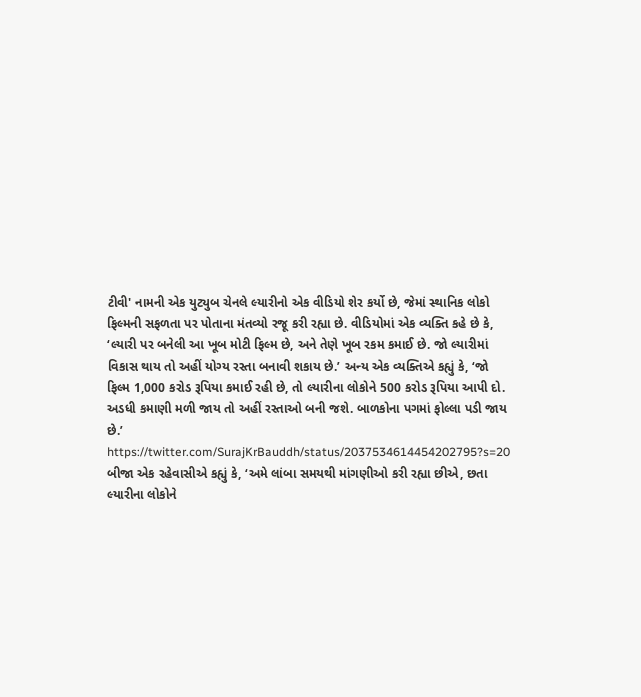ટીવી' નામની એક યુટ્યુબ ચેનલે લ્યારીનો એક વીડિયો શેર કર્યો છે, જેમાં સ્થાનિક લોકો ફિલ્મની સફળતા પર પોતાના મંતવ્યો રજૂ કરી રહ્યા છે. વીડિયોમાં એક વ્યક્તિ કહે છે કે, ‘લ્યારી પર બનેલી આ ખૂબ મોટી ફિલ્મ છે, અને તેણે ખૂબ રકમ કમાઈ છે. જો લ્યારીમાં વિકાસ થાય તો અહીં યોગ્ય રસ્તા બનાવી શકાય છે.’ અન્ય એક વ્યક્તિએ કહ્યું કે, ‘જો ફિલ્મ 1,000 કરોડ રૂપિયા કમાઈ રહી છે, તો લ્યારીના લોકોને 500 કરોડ રૂપિયા આપી દો. અડધી કમાણી મળી જાય તો અહીં રસ્તાઓ બની જશે. બાળકોના પગમાં ફોલ્લા પડી જાય છે.’
https://twitter.com/SurajKrBauddh/status/2037534614454202795?s=20
બીજા એક રહેવાસીએ કહ્યું કે, ‘અમે લાંબા સમયથી માંગણીઓ કરી રહ્યા છીએ, છતા લ્યારીના લોકોને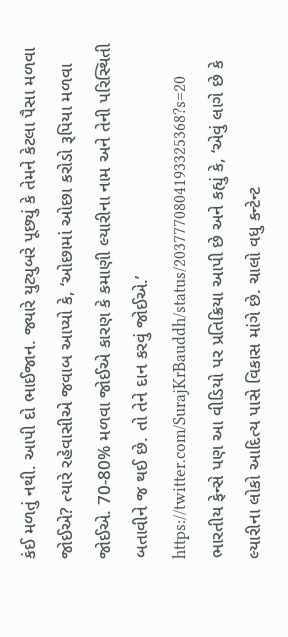કંઈ મળતું નથી. આપી દો ભાઈજાન. જ્યારે યુટ્યુબરે પૂછ્યું કે તેમને કેટલા પૈસા મળવા જોઈએ? ત્યારે રહેવાસીએ જવાબ આપ્યો કે, ‘ઓછામાં ઓછા કરોડો રૂપિયા મળવા જોઈએ. 70-80% મળવા જોઈએ કારણ કે કમાણી લ્યારીના નામ અને તેની પરિસ્થિતી બતાવીને જ થઈ છે. તો તેને દાન કરવું જોઈએ.’
https://twitter.com/SurajKrBauddh/status/2037770804193325368?s=20
ભારતીય ફેન્સે પણ આ વીડિયો પર પ્રતિક્રિયા આપી છે અને કહ્યું કે, ‘એવું લાગે છે કે લ્યારીના લોકો આદિત્ય પાસે વિકાસ માંગે છે. ચાલો વધુ કન્ટેન્ટ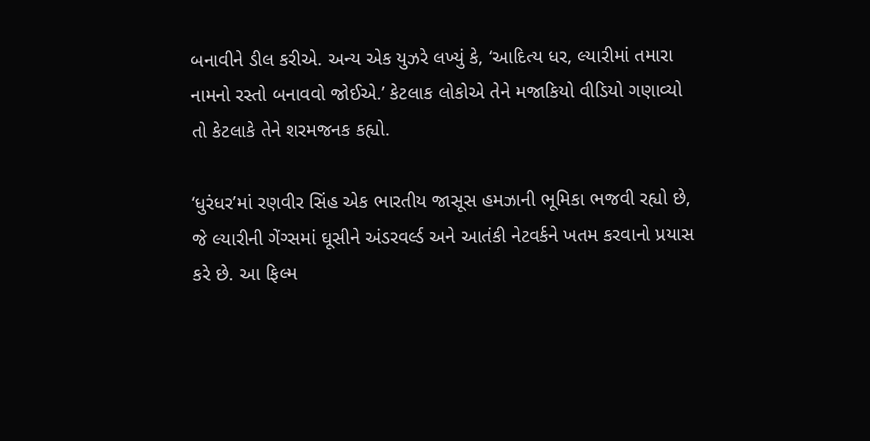બનાવીને ડીલ કરીએ. અન્ય એક યુઝરે લખ્યું કે, ‘આદિત્ય ધર, લ્યારીમાં તમારા નામનો રસ્તો બનાવવો જોઈએ.’ કેટલાક લોકોએ તેને મજાકિયો વીડિયો ગણાવ્યો તો કેટલાકે તેને શરમજનક કહ્યો.

‘ધુરંધર’માં રણવીર સિંહ એક ભારતીય જાસૂસ હમઝાની ભૂમિકા ભજવી રહ્યો છે, જે લ્યારીની ગેંગ્સમાં ઘૂસીને અંડરવર્લ્ડ અને આતંકી નેટવર્કને ખતમ કરવાનો પ્રયાસ કરે છે. આ ફિલ્મ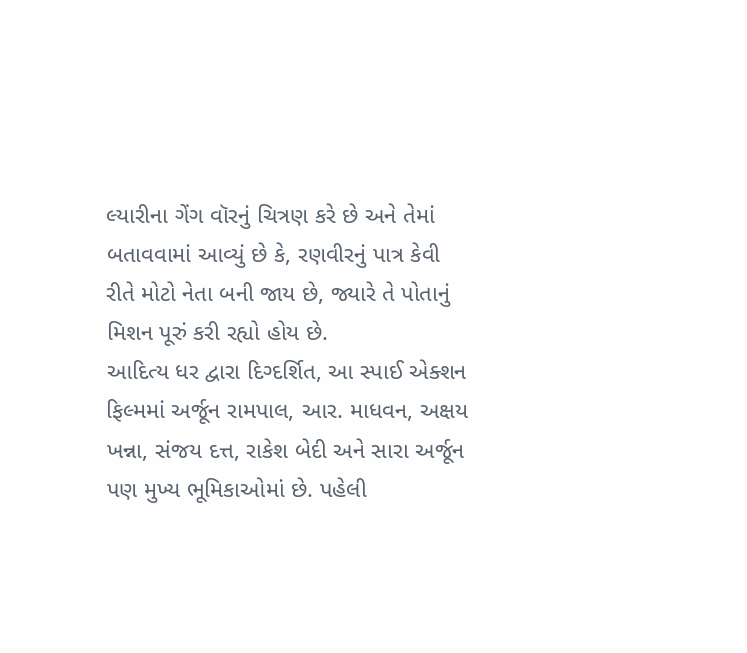લ્યારીના ગેંગ વૉરનું ચિત્રણ કરે છે અને તેમાં બતાવવામાં આવ્યું છે કે, રણવીરનું પાત્ર કેવી રીતે મોટો નેતા બની જાય છે, જ્યારે તે પોતાનું મિશન પૂરું કરી રહ્યો હોય છે.
આદિત્ય ધર દ્વારા દિગ્દર્શિત, આ સ્પાઈ એક્શન ફિલ્મમાં અર્જૂન રામપાલ, આર. માધવન, અક્ષય ખન્ના, સંજય દત્ત, રાકેશ બેદી અને સારા અર્જૂન પણ મુખ્ય ભૂમિકાઓમાં છે. પહેલી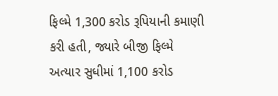ફિલ્મે 1,300 કરોડ રૂપિયાની કમાણી કરી હતી, જ્યારે બીજી ફિલ્મે અત્યાર સુધીમાં 1,100 કરોડ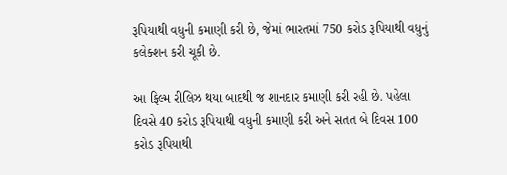રૂપિયાથી વધુની કમાણી કરી છે, જેમાં ભારતમાં 750 કરોડ રૂપિયાથી વધુનું કલેક્શન કરી ચૂકી છે.

આ ફિલ્મ રીલિઝ થયા બાદથી જ શાનદાર કમાણી કરી રહી છે. પહેલા દિવસે 40 કરોડ રૂપિયાથી વધુની કમાણી કરી અને સતત બે દિવસ 100 કરોડ રૂપિયાથી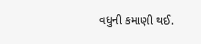વધુની કમાણી થઈ.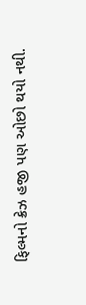ફિલ્મનો ક્રેઝ હજી પણ ઓછો થયો નથી.